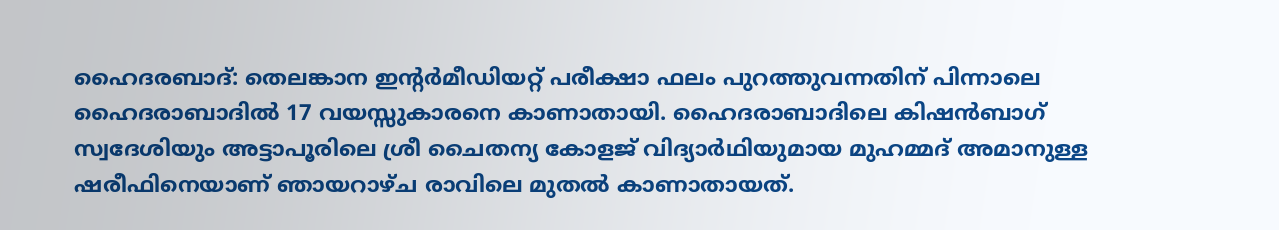ഹൈദരബാദ്: തെലങ്കാന ഇന്റര്‍മീഡിയറ്റ് പരീക്ഷാ ഫലം പുറത്തുവന്നതിന് പിന്നാലെ ഹൈദരാബാദില്‍ 17 വയസ്സുകാരനെ കാണാതായി. ഹൈദരാബാദിലെ കിഷന്‍ബാഗ് സ്വദേശിയും അട്ടാപൂരിലെ ശ്രീ ചൈതന്യ കോളജ് വിദ്യാര്‍ഥിയുമായ മുഹമ്മദ് അമാനുള്ള ഷരീഫിനെയാണ് ഞായറാഴ്ച രാവിലെ മുതല്‍ കാണാതായത്.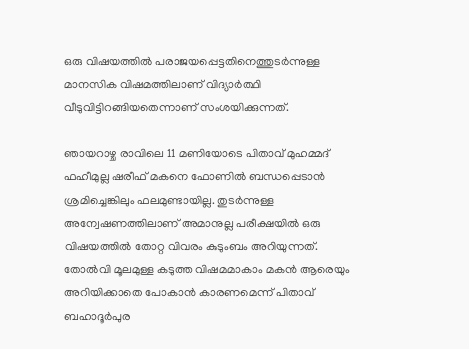ഒരു വിഷയത്തില്‍ പരാജയപ്പെട്ടതിനെത്തുടര്‍ന്നുള്ള മാനസിക വിഷമത്തിലാണ് വിദ്യാര്‍ത്ഥി വീടുവിട്ടിറങ്ങിയതെന്നാണ് സംശയിക്കുന്നത്.

ഞായറാഴ്ച രാവിലെ 11 മണിയോടെ പിതാവ് മുഹമ്മദ് ഫഹീമുല്ല ഷരീഫ് മകനെ ഫോണില്‍ ബന്ധപ്പെടാന്‍ ശ്രമിച്ചെങ്കിലും ഫലമുണ്ടായില്ല. തുടര്‍ന്നുള്ള അന്വേഷണത്തിലാണ് അമാനുല്ല പരീക്ഷയില്‍ ഒരു വിഷയത്തില്‍ തോറ്റ വിവരം കുടുംബം അറിയുന്നത്. തോല്‍വി മൂലമുള്ള കടുത്ത വിഷമമാകാം മകന്‍ ആരെയും അറിയിക്കാതെ പോകാന്‍ കാരണമെന്ന് പിതാവ് ബഹാദൂര്‍പുര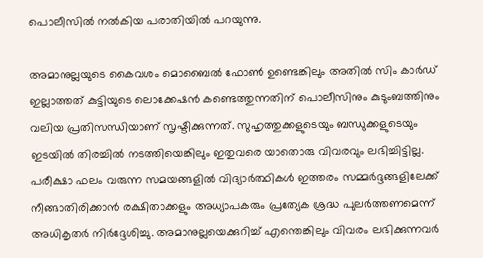പൊലീസില്‍ നല്‍കിയ പരാതിയില്‍ പറയുന്നു.

അമാനുല്ലയുടെ കൈവശം മൊബൈല്‍ ഫോണ്‍ ഉണ്ടെങ്കിലും അതില്‍ സിം കാര്‍ഡ് ഇല്ലാത്തത് കുട്ടിയുടെ ലൊക്കേഷന്‍ കണ്ടെത്തുന്നതിന് പൊലീസിനും കുടുംബത്തിനും വലിയ പ്രതിസന്ധിയാണ് സൃഷ്ടിക്കുന്നത്. സുഹൃത്തുക്കളുടെയും ബന്ധുക്കളുടെയും ഇടയില്‍ തിരച്ചില്‍ നടത്തിയെങ്കിലും ഇതുവരെ യാതൊരു വിവരവും ലഭിച്ചിട്ടില്ല. പരീക്ഷാ ഫലം വരുന്ന സമയങ്ങളില്‍ വിദ്യാര്‍ത്ഥികള്‍ ഇത്തരം സമ്മര്‍ദ്ദങ്ങളിലേക്ക് നീങ്ങാതിരിക്കാന്‍ രക്ഷിതാക്കളും അധ്യാപകരും പ്രത്യേക ശ്രദ്ധ പുലര്‍ത്തണമെന്ന് അധികൃതര്‍ നിര്‍ദ്ദേശിച്ചു. അമാനുല്ലയെക്കുറിച്ച് എന്തെങ്കിലും വിവരം ലഭിക്കുന്നവര്‍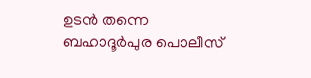ഉടന്‍ തന്നെ ബഹാദൂര്‍പുര പൊലീസ്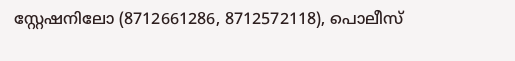സ്റ്റേഷനിലോ (8712661286, 8712572118), പൊലീസ്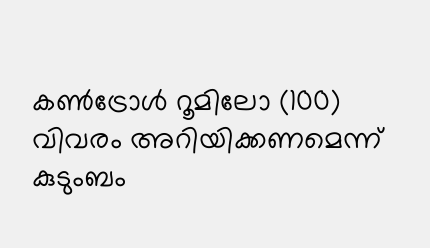കണ്‍ട്രോള്‍ റൂമിലോ (100) വിവരം അറിയിക്കണമെന്ന് കുടുംബം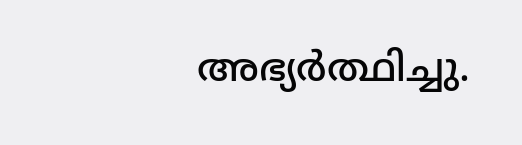അഭ്യര്‍ത്ഥിച്ചു.